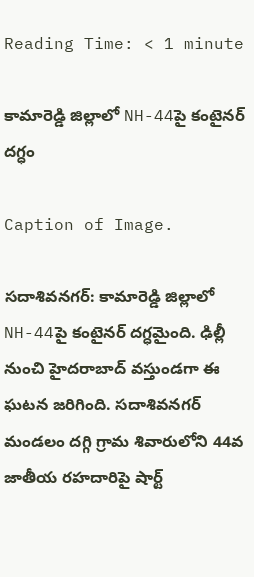Reading Time: < 1 minute

కామారెడ్డి జిల్లాలో NH-44పై కంటైనర్ దగ్ధం

Caption of Image.

సదాశివనగర్: కామారెడ్డి జిల్లాలో NH-44పై కంటైనర్ దగ్ధమైంది. ఢిల్లీ నుంచి హైదరాబాద్ వస్తుండగా ఈ ఘటన జరిగింది. సదాశివనగర్ మండలం దగ్గి గ్రామ శివారులోని 44వ జాతీయ రహదారిపై షార్ట్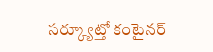సర్క్యూట్తో కంటైనర్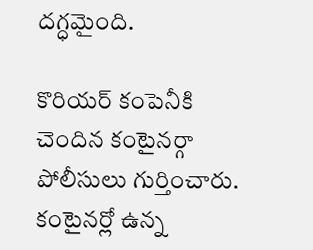దగ్ధమైంది.

కొరియర్ కంపెనీకి చెందిన కంటైనర్గా పోలీసులు గుర్తించారు. కంటైనర్లో ఉన్న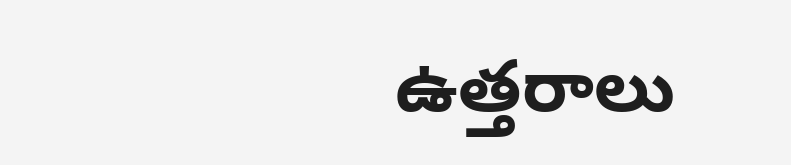ఉత్తరాలు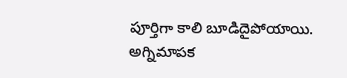పూర్తిగా కాలి బూడిదైపోయాయి. అగ్నిమాపక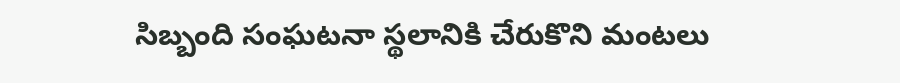సిబ్బంది సంఘటనా స్థలానికి చేరుకొని మంటలు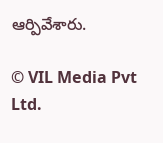ఆర్పివేశారు.

© VIL Media Pvt Ltd.